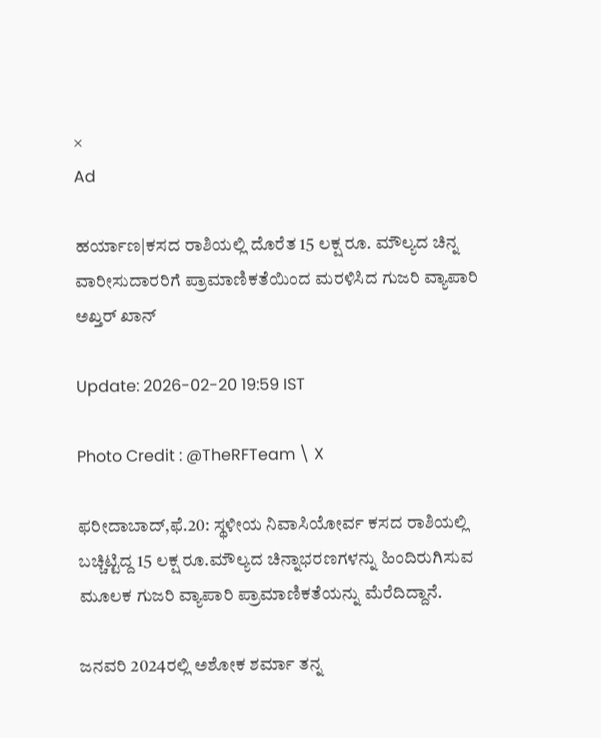×
Ad

ಹರ್ಯಾಣ|ಕಸದ ರಾಶಿಯಲ್ಲಿ ದೊರೆತ 15 ಲಕ್ಷ ರೂ. ಮೌಲ್ಯದ ಚಿನ್ನ ವಾರೀಸುದಾರರಿಗೆ ಪ್ರಾಮಾಣಿಕತೆಯಿಂದ ಮರಳಿಸಿದ ಗುಜರಿ ವ್ಯಾಪಾರಿ ಅಖ್ತರ್ ಖಾನ್‌

Update: 2026-02-20 19:59 IST

Photo Credit : @TheRFTeam \ X

ಫರೀದಾಬಾದ್,ಫೆ.20: ಸ್ಥಳೀಯ ನಿವಾಸಿಯೋರ್ವ ಕಸದ ರಾಶಿಯಲ್ಲಿ ಬಚ್ಚಿಟ್ಟಿದ್ದ 15 ಲಕ್ಷ ರೂ.ಮೌಲ್ಯದ ಚಿನ್ನಾಭರಣಗಳನ್ನು ಹಿಂದಿರುಗಿಸುವ ಮೂಲಕ ಗುಜರಿ ವ್ಯಾಪಾರಿ ಪ್ರಾಮಾಣಿಕತೆಯನ್ನು ಮೆರೆದಿದ್ದಾನೆ.

ಜನವರಿ 2024ರಲ್ಲಿ ಅಶೋಕ ಶರ್ಮಾ ತನ್ನ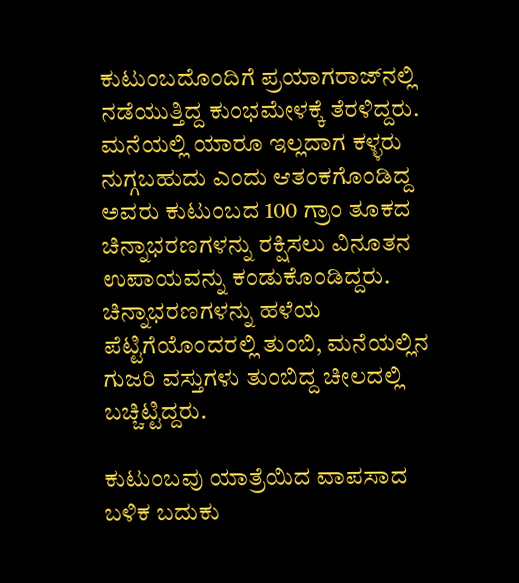ಕುಟುಂಬದೊಂದಿಗೆ ಪ್ರಯಾಗರಾಜ್‌ನಲ್ಲಿ ನಡೆಯುತ್ತಿದ್ದ ಕುಂಭಮೇಳಕ್ಕೆ ತೆರಳಿದ್ದರು. ಮನೆಯಲ್ಲಿ ಯಾರೂ ಇಲ್ಲದಾಗ ಕಳ್ಳರು ನುಗ್ಗಬಹುದು ಎಂದು ಆತಂಕಗೊಂಡಿದ್ದ ಅವರು ಕುಟುಂಬದ 100 ಗ್ರಾಂ ತೂಕದ ಚಿನ್ನಾಭರಣಗಳನ್ನು ರಕ್ಷಿಸಲು ವಿನೂತನ ಉಪಾಯವನ್ನು ಕಂಡುಕೊಂಡಿದ್ದರು. ಚಿನ್ನಾಭರಣಗಳನ್ನು ಹಳೆಯ ಪೆಟ್ಟಿಗೆಯೊಂದರಲ್ಲಿ ತುಂಬಿ, ಮನೆಯಲ್ಲಿನ ಗುಜರಿ ವಸ್ತುಗಳು ತುಂಬಿದ್ದ ಚೀಲದಲ್ಲಿ ಬಚ್ಚಿಟ್ಟಿದ್ದರು.

ಕುಟುಂಬವು ಯಾತ್ರೆಯಿದ ವಾಪಸಾದ ಬಳಿಕ ಬದುಕು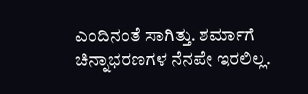ಎಂದಿನಂತೆ ಸಾಗಿತ್ತು. ಶರ್ಮಾಗೆ ಚಿನ್ನಾಭರಣಗಳ ನೆನಪೇ ಇರಲಿಲ್ಲ.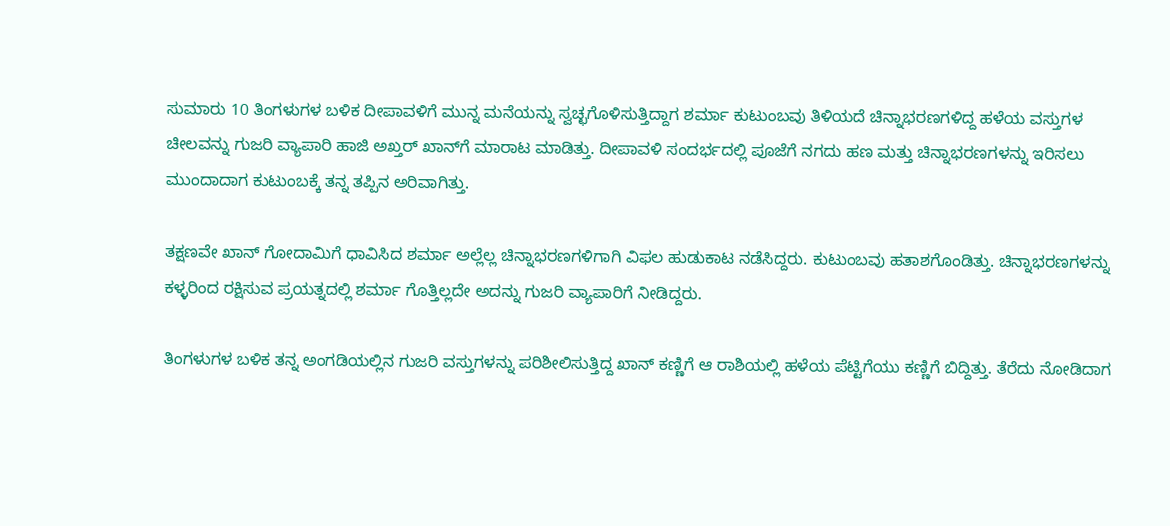ಸುಮಾರು 10 ತಿಂಗಳುಗಳ ಬಳಿಕ ದೀಪಾವಳಿಗೆ ಮುನ್ನ ಮನೆಯನ್ನು ಸ್ವಚ್ಛಗೊಳಿಸುತ್ತಿದ್ದಾಗ ಶರ್ಮಾ ಕುಟುಂಬವು ತಿಳಿಯದೆ ಚಿನ್ನಾಭರಣಗಳಿದ್ದ ಹಳೆಯ ವಸ್ತುಗಳ ಚೀಲವನ್ನು ಗುಜರಿ ವ್ಯಾಪಾರಿ ಹಾಜಿ ಅಖ್ತರ್ ಖಾನ್‌ಗೆ ಮಾರಾಟ ಮಾಡಿತ್ತು. ದೀಪಾವಳಿ ಸಂದರ್ಭದಲ್ಲಿ ಪೂಜೆಗೆ ನಗದು ಹಣ ಮತ್ತು ಚಿನ್ನಾಭರಣಗಳನ್ನು ಇರಿಸಲು ಮುಂದಾದಾಗ ಕುಟುಂಬಕ್ಕೆ ತನ್ನ ತಪ್ಪಿನ ಅರಿವಾಗಿತ್ತು.

ತಕ್ಷಣವೇ ಖಾನ್ ಗೋದಾಮಿಗೆ ಧಾವಿಸಿದ ಶರ್ಮಾ ಅಲ್ಲೆಲ್ಲ ಚಿನ್ನಾಭರಣಗಳಿಗಾಗಿ ವಿಫಲ ಹುಡುಕಾಟ ನಡೆಸಿದ್ದರು. ಕುಟುಂಬವು ಹತಾಶಗೊಂಡಿತ್ತು. ಚಿನ್ನಾಭರಣಗಳನ್ನು ಕಳ್ಳರಿಂದ ರಕ್ಷಿಸುವ ಪ್ರಯತ್ನದಲ್ಲಿ ಶರ್ಮಾ ಗೊತ್ತಿಲ್ಲದೇ ಅದನ್ನು ಗುಜರಿ ವ್ಯಾಪಾರಿಗೆ ನೀಡಿದ್ದರು.

ತಿಂಗಳುಗಳ ಬಳಿಕ ತನ್ನ ಅಂಗಡಿಯಲ್ಲಿನ ಗುಜರಿ ವಸ್ತುಗಳನ್ನು ಪರಿಶೀಲಿಸುತ್ತಿದ್ದ ಖಾನ್ ಕಣ್ಣಿಗೆ ಆ ರಾಶಿಯಲ್ಲಿ ಹಳೆಯ ಪೆಟ್ಟಿಗೆಯು ಕಣ್ಣಿಗೆ ಬಿದ್ದಿತ್ತು. ತೆರೆದು ನೋಡಿದಾಗ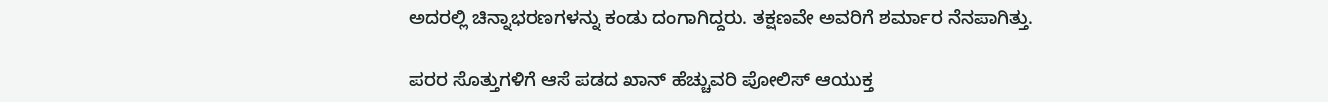ಅದರಲ್ಲಿ ಚಿನ್ನಾಭರಣಗಳನ್ನು ಕಂಡು ದಂಗಾಗಿದ್ದರು. ತಕ್ಷಣವೇ ಅವರಿಗೆ ಶರ್ಮಾರ ನೆನಪಾಗಿತ್ತು.

ಪರರ ಸೊತ್ತುಗಳಿಗೆ ಆಸೆ ಪಡದ ಖಾನ್ ಹೆಚ್ಚುವರಿ ಪೋಲಿಸ್ ಆಯುಕ್ತ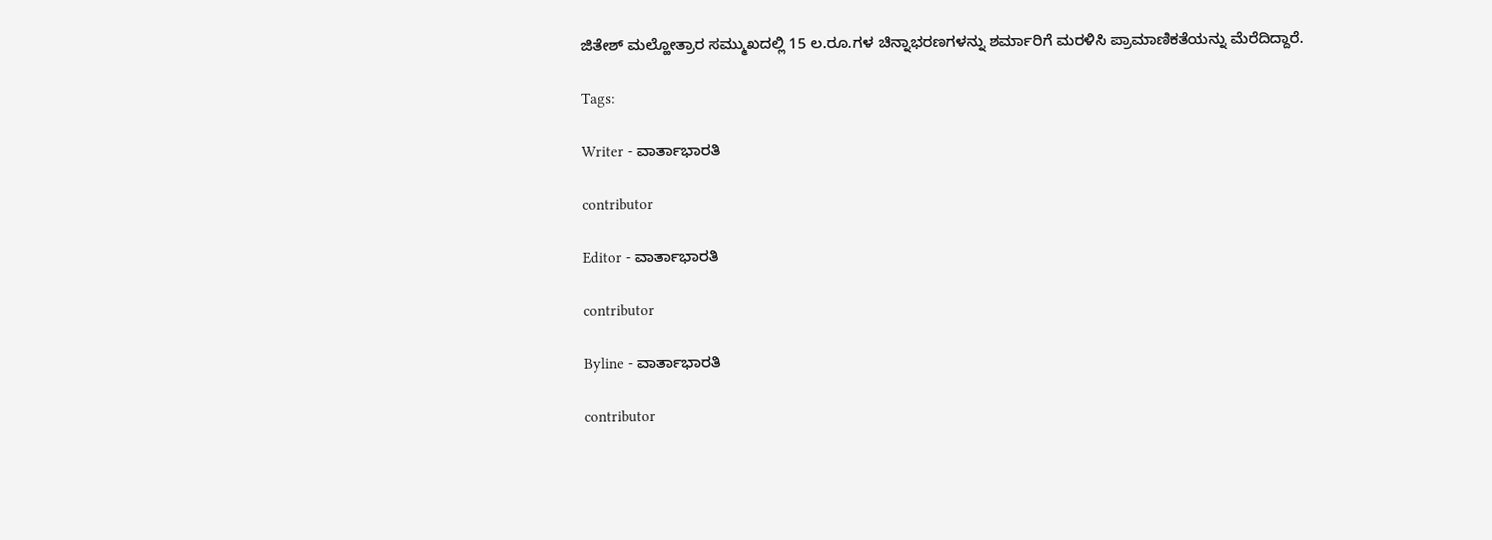ಜಿತೇಶ್‌ ಮಲ್ಹೋತ್ರಾರ ಸಮ್ಮುಖದಲ್ಲಿ 15 ಲ.ರೂ.ಗಳ ಚಿನ್ನಾಭರಣಗಳನ್ನು ಶರ್ಮಾರಿಗೆ ಮರಳಿಸಿ ಪ್ರಾಮಾಣಿಕತೆಯನ್ನು ಮೆರೆದಿದ್ದಾರೆ.

Tags:

Writer - ವಾರ್ತಾಭಾರತಿ

contributor

Editor - ವಾರ್ತಾಭಾರತಿ

contributor

Byline - ವಾರ್ತಾಭಾರತಿ

contributor